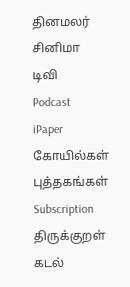தினமலர்
சினிமா
டிவி
Podcast
iPaper
கோயில்கள்
புத்தகங்கள்
Subscription
திருக்குறள்
கடல்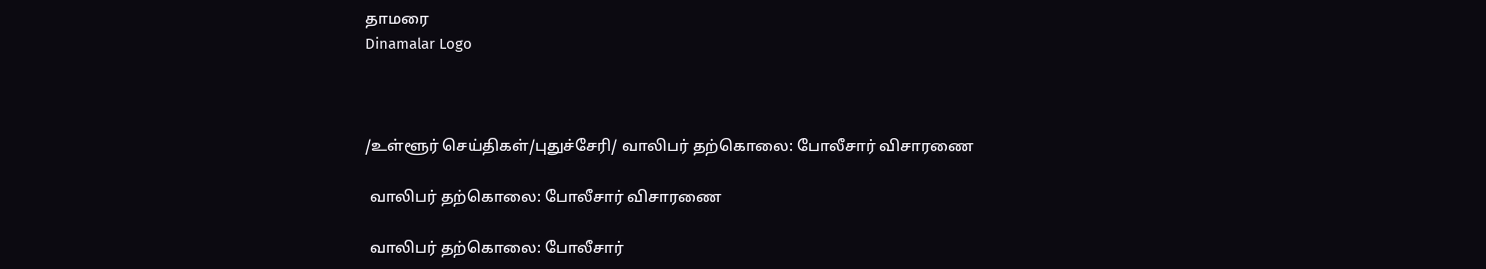தாமரை
Dinamalar Logo



/உள்ளூர் செய்திகள்/புதுச்சேரி/ வாலிபர் தற்கொலை: போலீசார் விசாரணை

 வாலிபர் தற்கொலை: போலீசார் விசாரணை

 வாலிபர் தற்கொலை: போலீசார்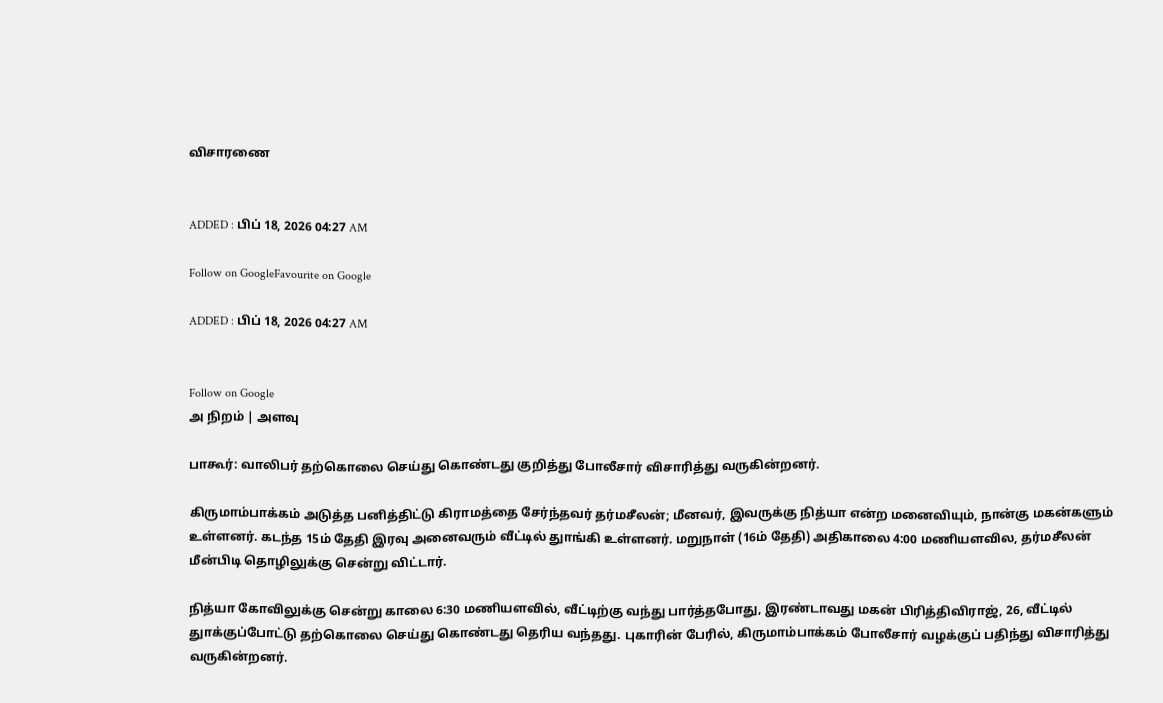விசாரணை


ADDED : பிப் 18, 2026 04:27 AM

Follow on GoogleFavourite on Google

ADDED : பிப் 18, 2026 04:27 AM


Follow on Google
அ நிறம் | அளவு

பாகூர்: வாலிபர் தற்கொலை செய்து கொண்டது குறித்து போலீசார் விசாரித்து வருகின்றனர்.

கிருமாம்பாக்கம் அடுத்த பனித்திட்டு கிராமத்தை சேர்ந்தவர் தர்மசீலன்; மீனவர், இவருக்கு நித்யா என்ற மனைவியும், நான்கு மகன்களும் உள்ளனர். கடந்த 15ம் தேதி இரவு அனைவரும் வீட்டில் துாங்கி உள்ளனர். மறுநாள் (16ம் தேதி) அதிகாலை 4:00 மணியளவில, தர்மசீலன் மீன்பிடி தொழிலுக்கு சென்று விட்டார்.

நித்யா கோவிலுக்கு சென்று காலை 6:30 மணியளவில், வீட்டிற்கு வந்து பார்த்தபோது, இரண்டாவது மகன் பிரித்திவிராஜ், 26, வீட்டில் துாக்குப்போட்டு தற்கொலை செய்து கொண்டது தெரிய வந்தது. புகாரின் பேரில், கிருமாம்பாக்கம் போலீசார் வழக்குப் பதிந்து விசாரித்து வருகின்றனர்.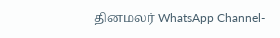தினமலர் WhatsApp Channel-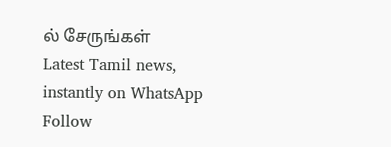ல் சேருங்கள்
Latest Tamil news, instantly on WhatsApp
Follow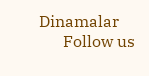Dinamalar
      Follow us